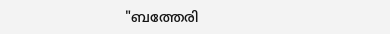"ബത്തേരി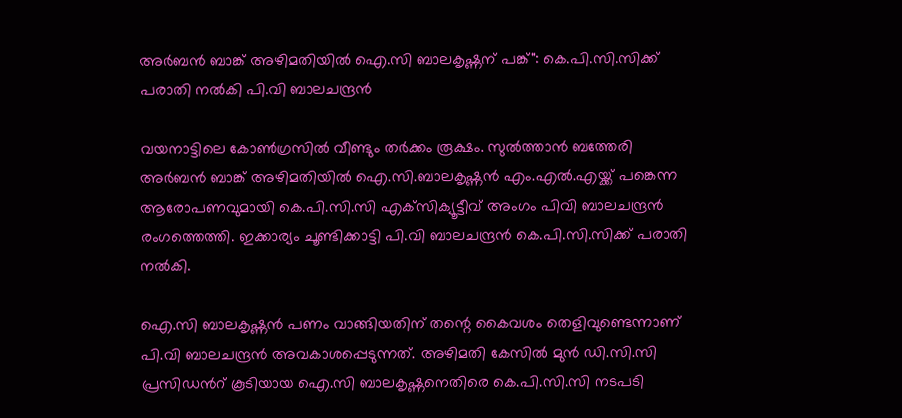അർബൻ ബാങ്ക് അഴിമതിയിൽ ഐ.സി ബാലകൃഷ്ണന് പങ്ക്": കെ.പി.സി.സിക്ക് പരാതി നൽകി പി.വി ബാലചന്ദ്രന്‍

വയനാട്ടിലെ കോൺഗ്രസിൽ വീണ്ടും തര്‍ക്കം രൂക്ഷം. സുൽത്താൻ ബത്തേരി അർബൻ ബാങ്ക് അഴിമതിയിൽ ഐ.സി.ബാലകൃഷ്ണൻ എം.എൽ.എയ്ക്ക് പങ്കെന്ന ആരോപണവുമായി കെ.പി.സി.സി എക്‌സിക്യൂട്ടീവ് അംഗം പിവി ബാലചന്ദ്രൻ രംഗത്തെത്തി. ഇക്കാര്യം ചൂണ്ടിക്കാട്ടി പി.വി ബാലചന്ദ്രന്‍ കെ.പി.സി.സിക്ക് പരാതി നല്‍കി.

ഐ.സി ബാലകൃഷ്ണന്‍ പണം വാങ്ങിയതിന് തന്റെ കൈവശം തെളിവുണ്ടെന്നാണ് പി.വി ബാലചന്ദ്രന്‍ അവകാശപ്പെടുന്നത്. അഴിമതി കേസില്‍ മുൻ ഡി.സി.സി പ്രസിഡന്‍റ് കൂടിയായ ഐ.സി ബാലകൃഷ്ണനെതിരെ കെ.പി.സി.സി നടപടി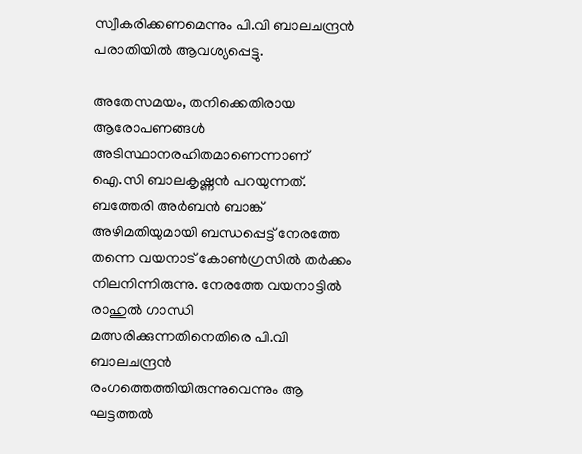സ്വീകരിക്കണമെന്നും പി.വി ബാലചന്ദ്രന്‍ പരാതിയിൽ ആവശ്യപ്പെട്ടു.

അതേസമയം, തനിക്കെതിരായ ആരോപണങ്ങള്‍ അടിസ്ഥാനരഹിതമാണെന്നാണ് ഐ.സി ബാലകൃഷ്ണന്‍ പറയുന്നത്. ബത്തേരി അര്‍ബന്‍ ബാങ്ക് അഴിമതിയുമായി ബന്ധപ്പെട്ട് നേരത്തേ തന്നെ വയനാട് കോണ്‍ഗ്രസില്‍ തര്‍ക്കം നിലനിന്നിരുന്നു. നേരത്തേ വയനാട്ടില്‍ രാഹുല്‍ ഗാന്ധി മത്സരിക്കുന്നതിനെതിരെ പി.വി ബാലചന്ദ്രന്‍ രംഗത്തെത്തിയിരുന്നുവെന്നും ആ ഘട്ടത്തല്‍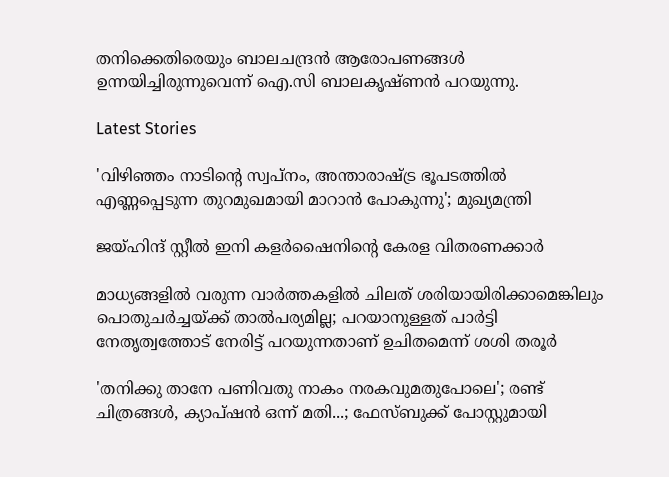തനിക്കെതിരെയും ബാലചന്ദ്രന്‍ ആരോപണങ്ങള്‍ ഉന്നയിച്ചിരുന്നുവെന്ന് ഐ.സി ബാലകൃഷ്ണന്‍ പറയുന്നു.

Latest Stories

'വിഴിഞ്ഞം നാടിന്റെ സ്വപ്നം, അന്താരാഷ്ട്ര ഭൂപടത്തിൽ എണ്ണപ്പെടുന്ന തുറമുഖമായി മാറാൻ പോകുന്നു'; മുഖ്യമന്ത്രി

ജയ്ഹിന്ദ് സ്റ്റീല്‍ ഇനി കളര്‍ഷൈനിന്റെ കേരള വിതരണക്കാര്‍

മാധ്യങ്ങളില്‍ വരുന്ന വാര്‍ത്തകളില്‍ ചിലത് ശരിയായിരിക്കാമെങ്കിലും പൊതുചര്‍ച്ചയ്ക്ക് താല്‍പര്യമില്ല; പറയാനുള്ളത് പാര്‍ട്ടി നേതൃത്വത്തോട് നേരിട്ട് പറയുന്നതാണ് ഉചിതമെന്ന് ശശി തരൂര്‍

'തനിക്കു താനേ പണിവതു നാകം നരകവുമതുപോലെ'; രണ്ട് ചിത്രങ്ങൾ, ക്യാപ്‌ഷൻ ഒന്ന് മതി...; ഫേസ്ബുക്ക് പോസ്റ്റുമായി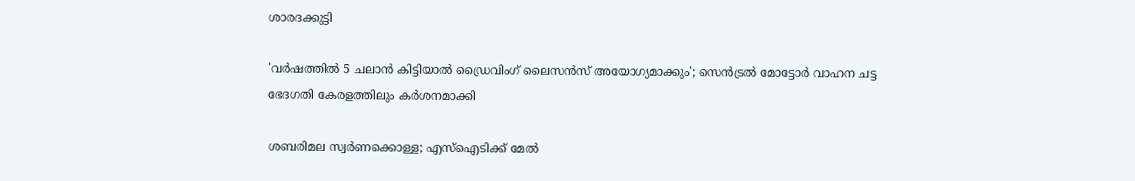ശാരദക്കുട്ടി

'വര്‍ഷത്തില്‍ 5 ചലാന്‍ കിട്ടിയാല്‍ ഡ്രൈവിംഗ് ലൈസന്‍സ് അയോഗ്യമാക്കും'; സെൻട്രൽ മോട്ടോർ വാഹന ചട്ട ഭേദഗതി കേരളത്തിലും കർശനമാക്കി

ശബരിമല സ്വര്‍ണക്കൊള്ള; എസ്‌ഐടിക്ക് മേല്‍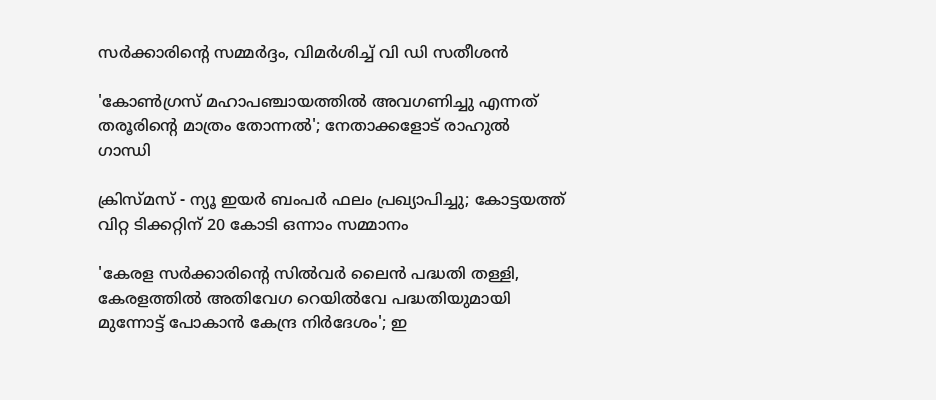സര്‍ക്കാരിന്റെ സമ്മർദ്ദം, വിമർശിച്ച് വി ഡി സതീശന്‍

'കോണ്‍ഗ്രസ് മഹാപഞ്ചായത്തില്‍ അവഗണിച്ചു എന്നത് തരൂരിന്റെ മാത്രം തോന്നല്‍'; നേതാക്കളോട് രാഹുല്‍ ഗാന്ധി

ക്രിസ്മസ് - ന്യൂ ഇയര്‍ ബംപര്‍ ഫലം പ്രഖ്യാപിച്ചു; കോട്ടയത്ത് വിറ്റ ടിക്കറ്റിന് 20 കോടി ഒന്നാം സമ്മാനം

'കേരള സർക്കാരിന്റെ സിൽവർ ലൈൻ പദ്ധതി തള്ളി, കേരളത്തിൽ അതിവേഗ റെയിൽവേ പദ്ധതിയുമായി മുന്നോട്ട് പോകാൻ കേന്ദ്ര നിർദേശം'; ഇ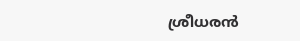ശ്രീധരൻ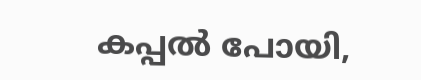കപ്പൽ പോയി,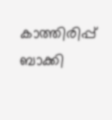കാത്തിരിപ്പ് ബാക്കി